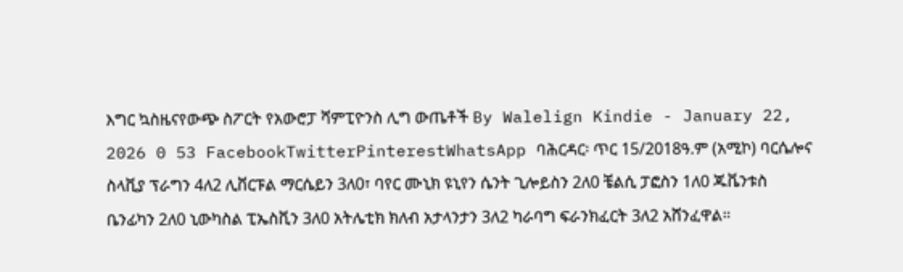እግር ኳስዜናየውጭ ስፖርት የአውሮፓ ሻምፒዮንስ ሊግ ውጤቶች By Walelign Kindie - January 22, 2026 0 53 FacebookTwitterPinterestWhatsApp ባሕርዳር፡ ጥር 15/2018ዓ.ም (አሚኮ) ባርሴሎና ስላቪያ ፕራግን 4ለ2 ሊቨርፑል ማርሴይን 3ለ0፣ ባየር ሙኒክ ዩኒየን ሴንት ጊሎይስን 2ለ0 ቼልሲ ፓፎስን 1ለ0 ጁቬንቱስ ቤንፊካን 2ለ0 ኒውካስል ፒኤስቪን 3ለ0 አትሌቲክ ክለብ አታላንታን 3ለ2 ካራባግ ፍራንክፈርት 3ለ2 አሸንፈዋል።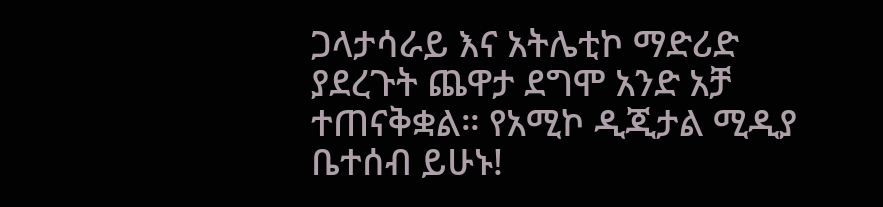ጋላታሳራይ እና አትሌቲኮ ማድሪድ ያደረጉት ጨዋታ ደግሞ አንድ አቻ ተጠናቅቋል። የአሚኮ ዲጂታል ሚዲያ ቤተሰብ ይሁኑ!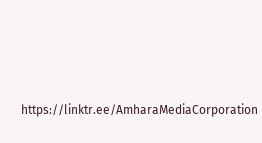https://linktr.ee/AmharaMediaCorporation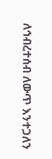ለኅብረተሰብ ለውጥ እንተጋለን